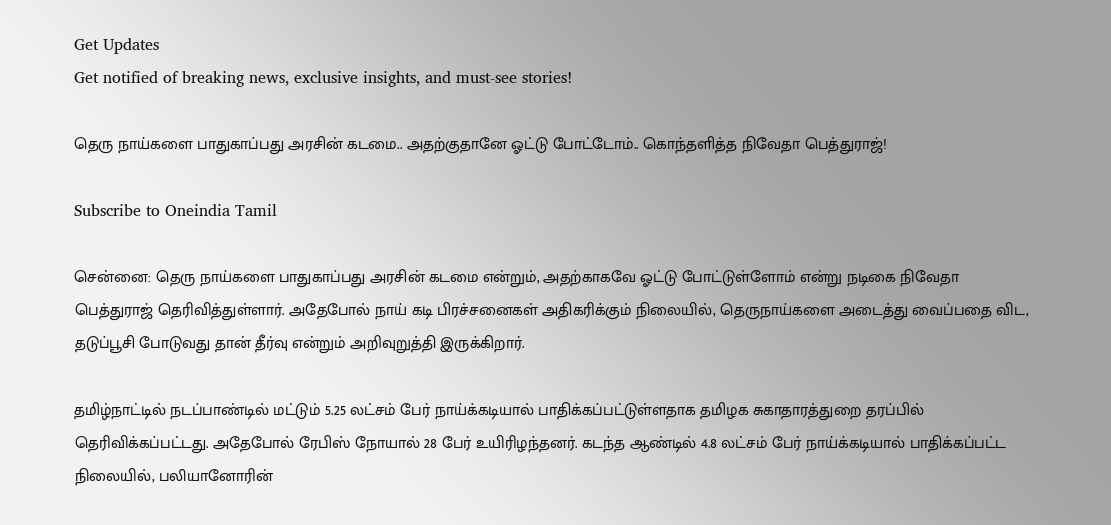Get Updates
Get notified of breaking news, exclusive insights, and must-see stories!

தெரு நாய்களை பாதுகாப்பது அரசின் கடமை.. அதற்குதானே ஓட்டு போட்டோம்.. கொந்தளித்த நிவேதா பெத்துராஜ்!

Subscribe to Oneindia Tamil

சென்னை: தெரு நாய்களை பாதுகாப்பது அரசின் கடமை என்றும், அதற்காகவே ஓட்டு போட்டுள்ளோம் என்று நடிகை நிவேதா பெத்துராஜ் தெரிவித்துள்ளார். அதேபோல் நாய் கடி பிரச்சனைகள் அதிகரிக்கும் நிலையில், தெருநாய்களை அடைத்து வைப்பதை விட, தடுப்பூசி போடுவது தான் தீர்வு என்றும் அறிவுறுத்தி இருக்கிறார்.

தமிழ்நாட்டில் நடப்பாண்டில் மட்டும் 5.25 லட்சம் பேர் நாய்க்கடியால் பாதிக்கப்பட்டுள்ளதாக தமிழக சுகாதாரத்துறை தரப்பில் தெரிவிக்கப்பட்டது. அதேபோல் ரேபிஸ் நோயால் 28 பேர் உயிரிழந்தனர். கடந்த ஆண்டில் 4.8 லட்சம் பேர் நாய்க்கடியால் பாதிக்கப்பட்ட நிலையில், பலியானோரின்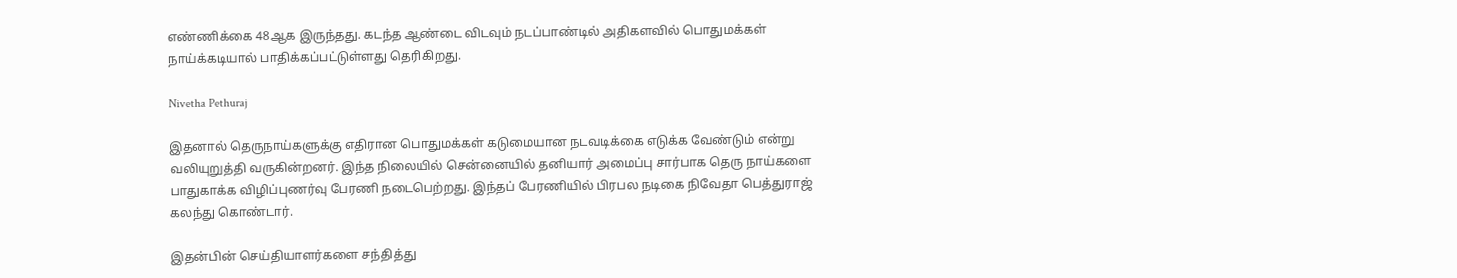எண்ணிக்கை 48ஆக இருந்தது. கடந்த ஆண்டை விடவும் நடப்பாண்டில் அதிகளவில் பொதுமக்கள் நாய்க்கடியால் பாதிக்கப்பட்டுள்ளது தெரிகிறது.

Nivetha Pethuraj

இதனால் தெருநாய்களுக்கு எதிரான பொதுமக்கள் கடுமையான நடவடிக்கை எடுக்க வேண்டும் என்று வலியுறுத்தி வருகின்றனர். இந்த நிலையில் சென்னையில் தனியார் அமைப்பு சார்பாக தெரு நாய்களை பாதுகாக்க விழிப்புணர்வு பேரணி நடைபெற்றது. இந்தப் பேரணியில் பிரபல நடிகை நிவேதா பெத்துராஜ் கலந்து கொண்டார்.

இதன்பின் செய்தியாளர்களை சந்தித்து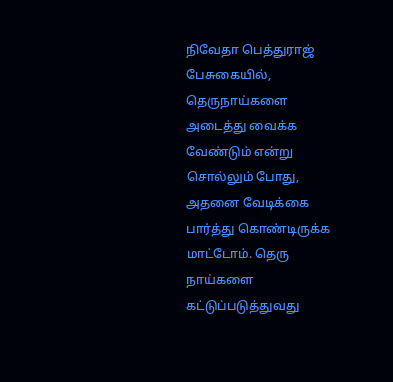நிவேதா பெத்துராஜ் பேசுகையில், தெருநாய்களை அடைத்து வைக்க வேண்டும் என்று சொல்லும் போது, அதனை வேடிக்கை பார்த்து கொண்டிருக்க மாட்டோம். தெரு நாய்களை கட்டுப்படுத்துவது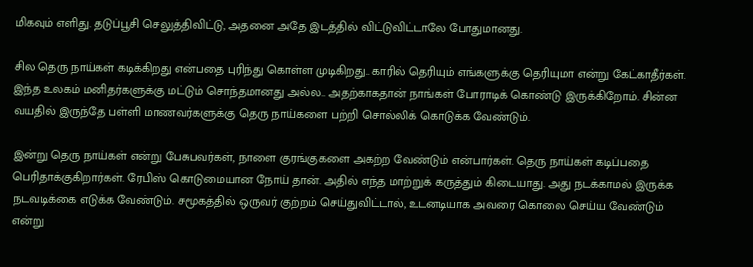மிகவும் எளிது. தடுப்பூசி செலுத்திவிட்டு, அதனை அதே இடத்தில் விட்டுவிட்டாலே போதுமானது.

சில தெரு நாய்கள் கடிக்கிறது என்பதை புரிந்து கொள்ள முடிகிறது.. காரில் தெரியும் எங்களுக்கு தெரியுமா என்று கேட்காதீர்கள். இந்த உலகம் மனிதர்களுக்கு மட்டும் சொந்தமானது அல்ல.. அதற்காகதான் நாங்கள் போராடிக் கொண்டு இருக்கிறோம். சின்ன வயதில் இருந்தே பள்ளி மாணவர்களுக்கு தெரு நாய்களை பற்றி சொல்லிக் கொடுக்க வேண்டும்.

இன்று தெரு நாய்கள் என்று பேசுபவர்கள், நாளை குரங்குகளை அகற்ற வேண்டும் என்பார்கள். தெரு நாய்கள் கடிப்பதை பெரிதாக்குகிறார்கள். ரேபிஸ் கொடுமையான நோய் தான். அதில் எந்த மாற்றுக் கருத்தும் கிடையாது. அது நடக்காமல் இருக்க நடவடிக்கை எடுக்க வேண்டும். சமூகத்தில் ஒருவர் குற்றம் செய்துவிட்டால், உடனடியாக அவரை கொலை செய்ய வேண்டும் என்று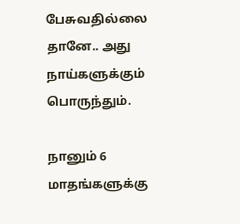பேசுவதில்லை தானே.. அது நாய்களுக்கும் பொருந்தும்.

நானும் 6 மாதங்களுக்கு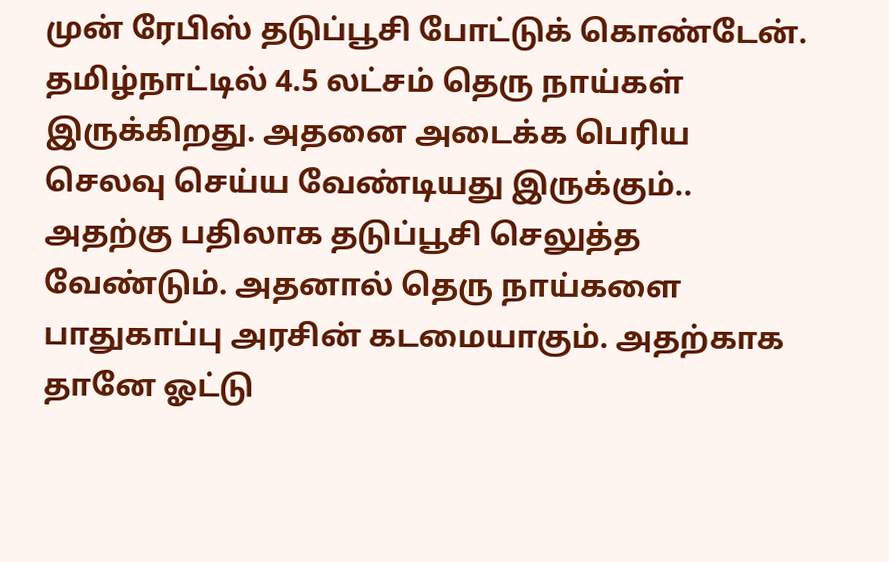முன் ரேபிஸ் தடுப்பூசி போட்டுக் கொண்டேன். தமிழ்நாட்டில் 4.5 லட்சம் தெரு நாய்கள் இருக்கிறது. அதனை அடைக்க பெரிய செலவு செய்ய வேண்டியது இருக்கும்.. அதற்கு பதிலாக தடுப்பூசி செலுத்த வேண்டும். அதனால் தெரு நாய்களை பாதுகாப்பு அரசின் கடமையாகும். அதற்காக தானே ஓட்டு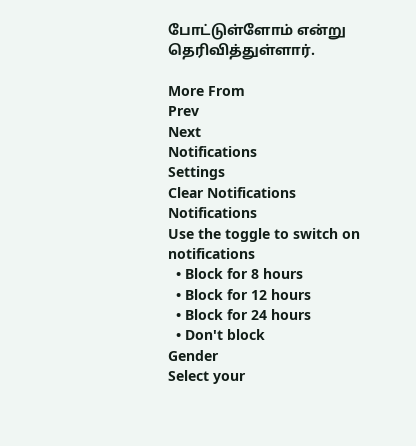போட்டுள்ளோம் என்று தெரிவித்துள்ளார்.

More From
Prev
Next
Notifications
Settings
Clear Notifications
Notifications
Use the toggle to switch on notifications
  • Block for 8 hours
  • Block for 12 hours
  • Block for 24 hours
  • Don't block
Gender
Select your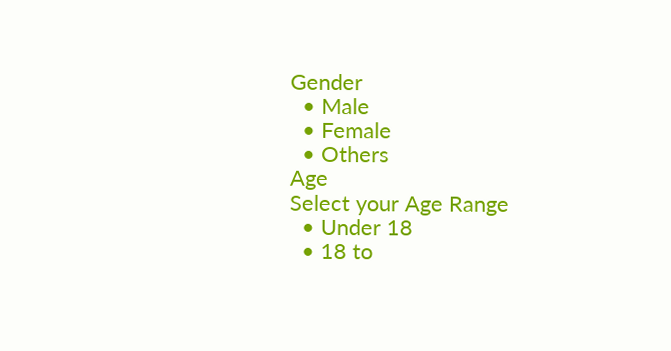Gender
  • Male
  • Female
  • Others
Age
Select your Age Range
  • Under 18
  • 18 to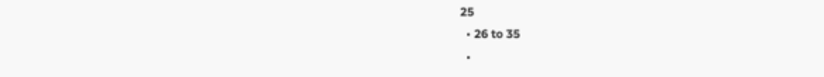25
  • 26 to 35
  •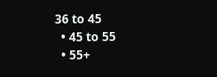36 to 45
  • 45 to 55
  • 55+